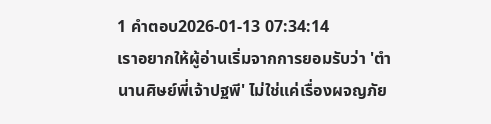1 คำตอบ2026-01-13 07:34:14
เราอยากให้ผู้อ่านเริ่มจากการยอมรับว่า 'ตํานานศิษย์พี่เจ้าปฐพี' ไม่ใช่แค่เรื่องผจญภัย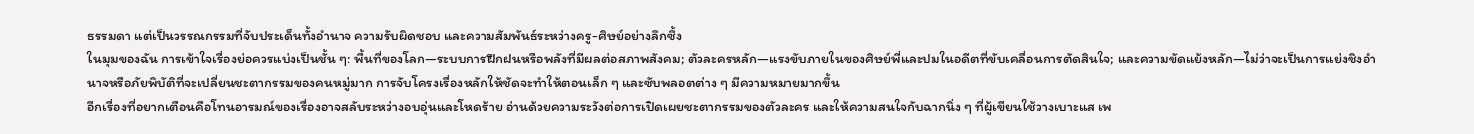ธรรมดา แต่เป็นวรรณกรรมที่จับประเด็นทั้งอำนาจ ความรับผิดชอบ และความสัมพันธ์ระหว่างครู-ศิษย์อย่างลึกซึ้ง
ในมุมของฉัน การเข้าใจเรื่องย่อควรแบ่งเป็นชั้น ๆ: พื้นที่ของโลก—ระบบการฝึกฝนหรือพลังที่มีผลต่อสภาพสังคม; ตัวละครหลัก—แรงขับภายในของศิษย์พี่และปมในอดีตที่ขับเคลื่อนการตัดสินใจ; และความขัดแย้งหลัก—ไม่ว่าจะเป็นการแย่งชิงอำนาจหรือภัยพิบัติที่จะเปลี่ยนชะตากรรมของคนหมู่มาก การจับโครงเรื่องหลักให้ชัดจะทำให้ตอนเล็ก ๆ และซับพลอตต่าง ๆ มีความหมายมากขึ้น
อีกเรื่องที่อยากเตือนคือโทนอารมณ์ของเรื่องอาจสลับระหว่างอบอุ่นและโหดร้าย อ่านด้วยความระวังต่อการเปิดเผยชะตากรรมของตัวละคร และให้ความสนใจกับฉากนิ่ง ๆ ที่ผู้เขียนใช้วางเบาะแส เพ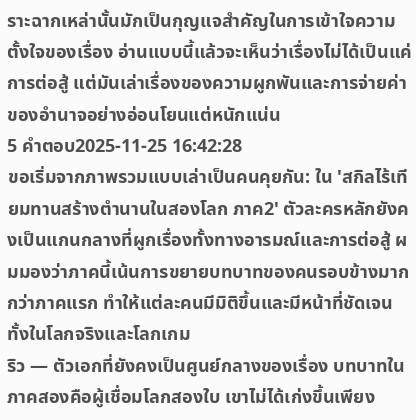ราะฉากเหล่านั้นมักเป็นกุญแจสำคัญในการเข้าใจความตั้งใจของเรื่อง อ่านแบบนี้แล้วจะเห็นว่าเรื่องไม่ได้เป็นแค่การต่อสู้ แต่มันเล่าเรื่องของความผูกพันและการจ่ายค่าของอำนาจอย่างอ่อนโยนแต่หนักแน่น
5 คำตอบ2025-11-25 16:42:28
ขอเริ่มจากภาพรวมแบบเล่าเป็นคนคุยกัน: ใน 'สกิลไร้เทียมทานสร้างตํานานในสองโลก ภาค2' ตัวละครหลักยังคงเป็นแกนกลางที่ผูกเรื่องทั้งทางอารมณ์และการต่อสู้ ผมมองว่าภาคนี้เน้นการขยายบทบาทของคนรอบข้างมากกว่าภาคแรก ทำให้แต่ละคนมีมิติขึ้นและมีหน้าที่ชัดเจนทั้งในโลกจริงและโลกเกม
ริว — ตัวเอกที่ยังคงเป็นศูนย์กลางของเรื่อง บทบาทในภาคสองคือผู้เชื่อมโลกสองใบ เขาไม่ได้เก่งขึ้นเพียง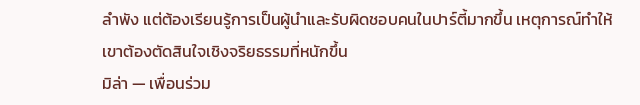ลำพัง แต่ต้องเรียนรู้การเป็นผู้นำและรับผิดชอบคนในปาร์ตี้มากขึ้น เหตุการณ์ทำให้เขาต้องตัดสินใจเชิงจริยธรรมที่หนักขึ้น
มิล่า — เพื่อนร่วม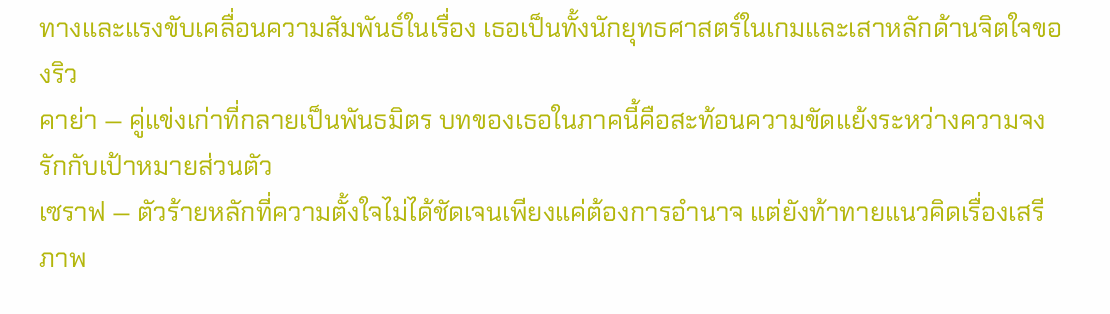ทางและแรงขับเคลื่อนความสัมพันธ์ในเรื่อง เธอเป็นทั้งนักยุทธศาสตร์ในเกมและเสาหลักด้านจิตใจของริว
คาย่า — คู่แข่งเก่าที่กลายเป็นพันธมิตร บทของเธอในภาคนี้คือสะท้อนความขัดแย้งระหว่างความจงรักกับเป้าหมายส่วนตัว
เซราฟ — ตัวร้ายหลักที่ความตั้งใจไม่ได้ชัดเจนเพียงแค่ต้องการอำนาจ แต่ยังท้าทายแนวคิดเรื่องเสรีภาพ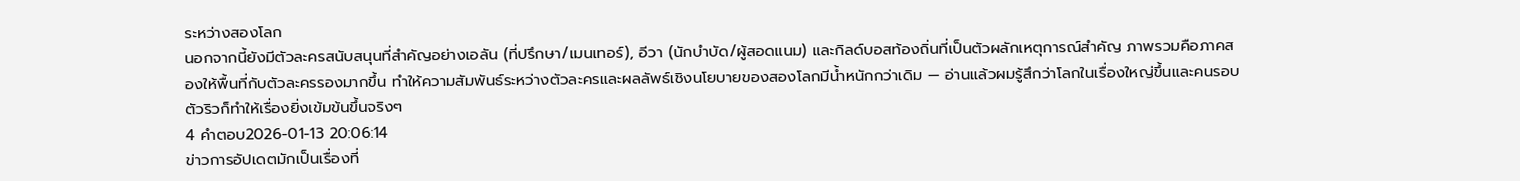ระหว่างสองโลก
นอกจากนี้ยังมีตัวละครสนับสนุนที่สำคัญอย่างเอลัน (ที่ปรึกษา/เมนเทอร์), อีวา (นักบำบัด/ผู้สอดแนม) และกิลด์บอสท้องถิ่นที่เป็นตัวผลักเหตุการณ์สำคัญ ภาพรวมคือภาคสองให้พื้นที่กับตัวละครรองมากขึ้น ทำให้ความสัมพันธ์ระหว่างตัวละครและผลลัพธ์เชิงนโยบายของสองโลกมีน้ำหนักกว่าเดิม — อ่านแล้วผมรู้สึกว่าโลกในเรื่องใหญ่ขึ้นและคนรอบตัวริวก็ทำให้เรื่องยิ่งเข้มข้นขึ้นจริงๆ
4 คำตอบ2026-01-13 20:06:14
ข่าวการอัปเดตมักเป็นเรื่องที่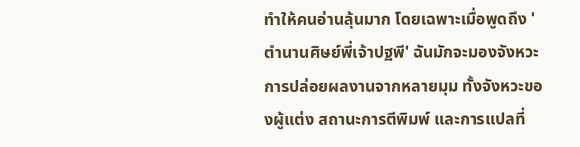ทำให้คนอ่านลุ้นมาก โดยเฉพาะเมื่อพูดถึง 'ตํานานศิษย์พี่เจ้าปฐพี' ฉันมักจะมองจังหวะการปล่อยผลงานจากหลายมุม ทั้งจังหวะของผู้แต่ง สถานะการตีพิมพ์ และการแปลที่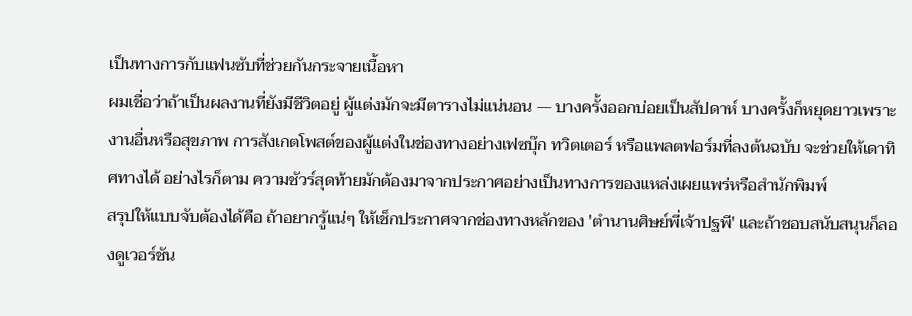เป็นทางการกับแฟนซับที่ช่วยกันกระจายเนื้อหา
ผมเชื่อว่าถ้าเป็นผลงานที่ยังมีชีวิตอยู่ ผู้แต่งมักจะมีตารางไม่แน่นอน — บางครั้งออกบ่อยเป็นสัปดาห์ บางครั้งก็หยุดยาวเพราะงานอื่นหรือสุขภาพ การสังเกตโพสต์ของผู้แต่งในช่องทางอย่างเฟซบุ๊ก ทวิตเตอร์ หรือแพลตฟอร์มที่ลงต้นฉบับ จะช่วยให้เดาทิศทางได้ อย่างไรก็ตาม ความชัวร์สุดท้ายมักต้องมาจากประกาศอย่างเป็นทางการของแหล่งเผยแพร่หรือสำนักพิมพ์
สรุปให้แบบจับต้องได้คือ ถ้าอยากรู้แน่ๆ ให้เช็กประกาศจากช่องทางหลักของ 'ตํานานศิษย์พี่เจ้าปฐพี' และถ้าชอบสนับสนุนก็ลองดูเวอร์ชัน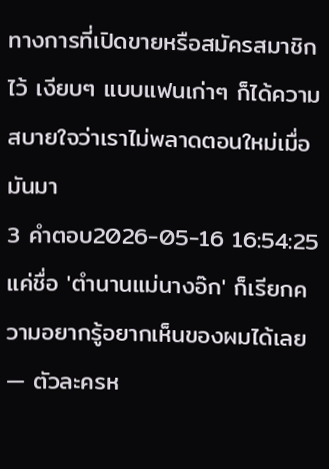ทางการที่เปิดขายหรือสมัครสมาชิกไว้ เงียบๆ แบบแฟนเก่าๆ ก็ได้ความสบายใจว่าเราไม่พลาดตอนใหม่เมื่อมันมา
3 คำตอบ2026-05-16 16:54:25
แค่ชื่อ 'ตํานานแม่นางอ๊ก' ก็เรียกความอยากรู้อยากเห็นของผมได้เลย — ตัวละครห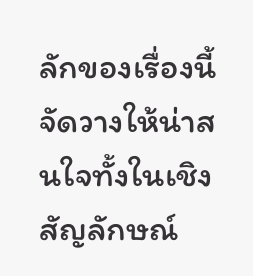ลักของเรื่องนี้จัดวางให้น่าสนใจทั้งในเชิงสัญลักษณ์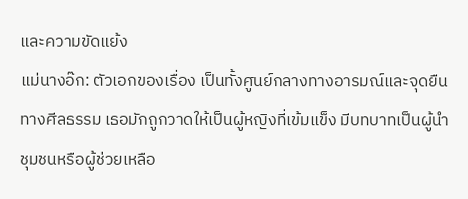และความขัดแย้ง
แม่นางอ๊ก: ตัวเอกของเรื่อง เป็นทั้งศูนย์กลางทางอารมณ์และจุดยืนทางศีลธรรม เธอมักถูกวาดให้เป็นผู้หญิงที่เข้มแข็ง มีบทบาทเป็นผู้นำชุมชนหรือผู้ช่วยเหลือ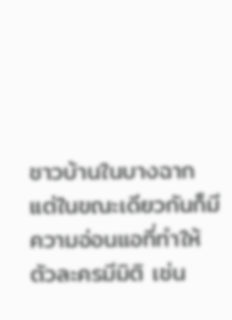ชาวบ้านในบางฉาก แต่ในขณะเดียวกันก็มีความอ่อนแอที่ทำให้ตัวละครมีมิติ เช่น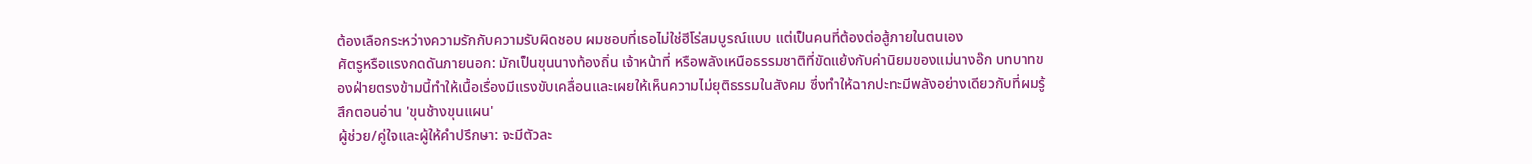ต้องเลือกระหว่างความรักกับความรับผิดชอบ ผมชอบที่เธอไม่ใช่ฮีโร่สมบูรณ์แบบ แต่เป็นคนที่ต้องต่อสู้ภายในตนเอง
ศัตรูหรือแรงกดดันภายนอก: มักเป็นขุนนางท้องถิ่น เจ้าหน้าที่ หรือพลังเหนือธรรมชาติที่ขัดแย้งกับค่านิยมของแม่นางอ๊ก บทบาทของฝ่ายตรงข้ามนี้ทำให้เนื้อเรื่องมีแรงขับเคลื่อนและเผยให้เห็นความไม่ยุติธรรมในสังคม ซึ่งทำให้ฉากปะทะมีพลังอย่างเดียวกับที่ผมรู้สึกตอนอ่าน 'ขุนช้างขุนแผน'
ผู้ช่วย/คู่ใจและผู้ให้คำปรึกษา: จะมีตัวละ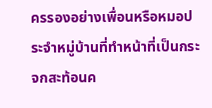ครรองอย่างเพื่อนหรือหมอประจำหมู่บ้านที่ทำหน้าที่เป็นกระจกสะท้อนค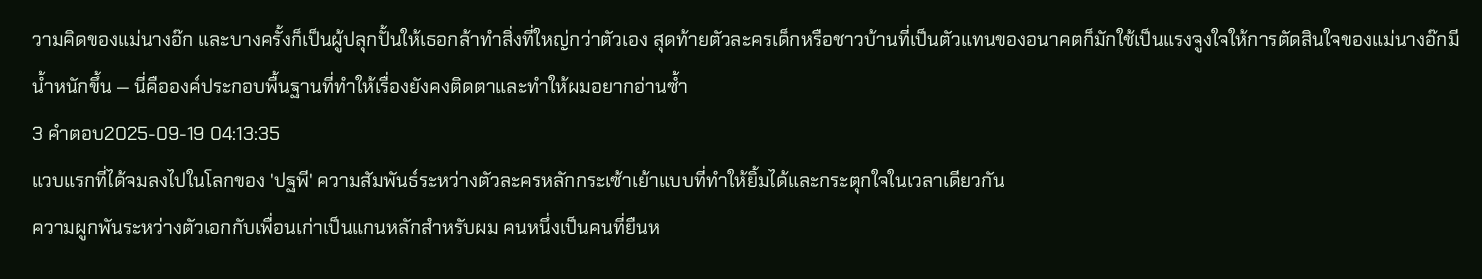วามคิดของแม่นางอ๊ก และบางครั้งก็เป็นผู้ปลุกปั้นให้เธอกล้าทำสิ่งที่ใหญ่กว่าตัวเอง สุดท้ายตัวละครเด็กหรือชาวบ้านที่เป็นตัวแทนของอนาคตก็มักใช้เป็นแรงจูงใจให้การตัดสินใจของแม่นางอ๊กมีน้ำหนักขึ้น — นี่คือองค์ประกอบพื้นฐานที่ทำให้เรื่องยังคงติดตาและทำให้ผมอยากอ่านซ้ำ
3 คำตอบ2025-09-19 04:13:35
แวบแรกที่ได้จมลงไปในโลกของ 'ปฐพี' ความสัมพันธ์ระหว่างตัวละครหลักกระเซ้าเย้าแบบที่ทำให้ยิ้มได้และกระตุกใจในเวลาเดียวกัน
ความผูกพันระหว่างตัวเอกกับเพื่อนเก่าเป็นแกนหลักสำหรับผม คนหนึ่งเป็นคนที่ยืนห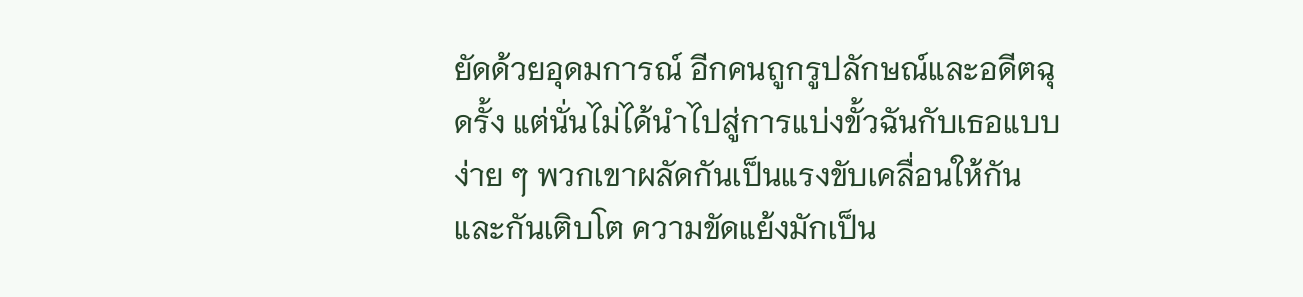ยัดด้วยอุดมการณ์ อีกคนถูกรูปลักษณ์และอดีตฉุดรั้ง แต่นั่นไม่ได้นำไปสู่การแบ่งขั้วฉันกับเธอแบบง่าย ๆ พวกเขาผลัดกันเป็นแรงขับเคลื่อนให้กันและกันเติบโต ความขัดแย้งมักเป็น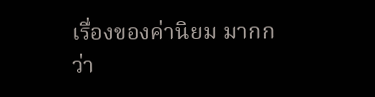เรื่องของค่านิยม มากกว่า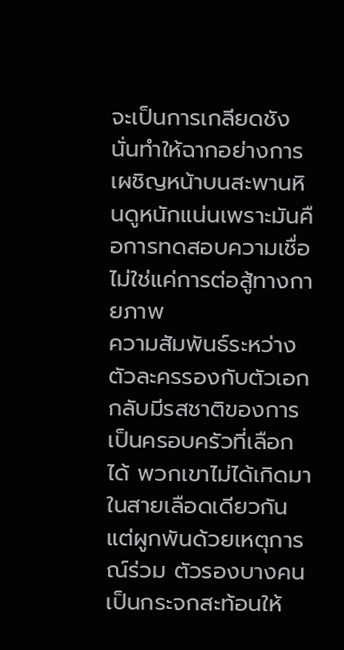จะเป็นการเกลียดชัง นั่นทำให้ฉากอย่างการเผชิญหน้าบนสะพานหินดูหนักแน่นเพราะมันคือการทดสอบความเชื่อไม่ใช่แค่การต่อสู้ทางกายภาพ
ความสัมพันธ์ระหว่างตัวละครรองกับตัวเอกกลับมีรสชาติของการเป็นครอบครัวที่เลือกได้ พวกเขาไม่ได้เกิดมาในสายเลือดเดียวกันแต่ผูกพันด้วยเหตุการณ์ร่วม ตัวรองบางคนเป็นกระจกสะท้อนให้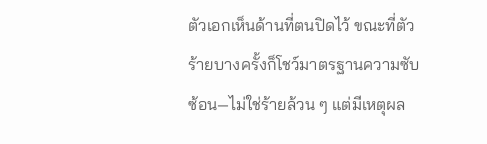ตัวเอกเห็นด้านที่ตนปิดไว้ ขณะที่ตัวร้ายบางครั้งก็โชว์มาตรฐานความซับซ้อน—ไม่ใช่ร้ายล้วน ๆ แต่มีเหตุผล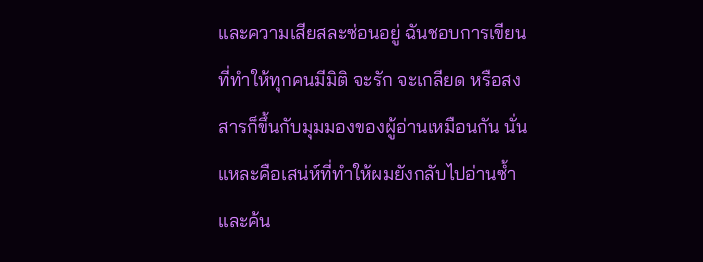และความเสียสละซ่อนอยู่ ฉันชอบการเขียนที่ทำให้ทุกคนมีมิติ จะรัก จะเกลียด หรือสงสารก็ขึ้นกับมุมมองของผู้อ่านเหมือนกัน นั่นแหละคือเสน่ห์ที่ทำให้ผมยังกลับไปอ่านซ้ำและค้น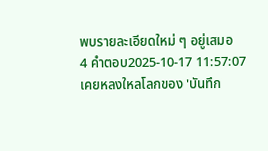พบรายละเอียดใหม่ ๆ อยู่เสมอ
4 คำตอบ2025-10-17 11:57:07
เคยหลงใหลโลกของ 'บันทึก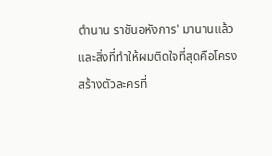ตํานาน ราชันอหังการ' มานานแล้ว และสิ่งที่ทำให้ผมติดใจที่สุดคือโครงสร้างตัวละครที่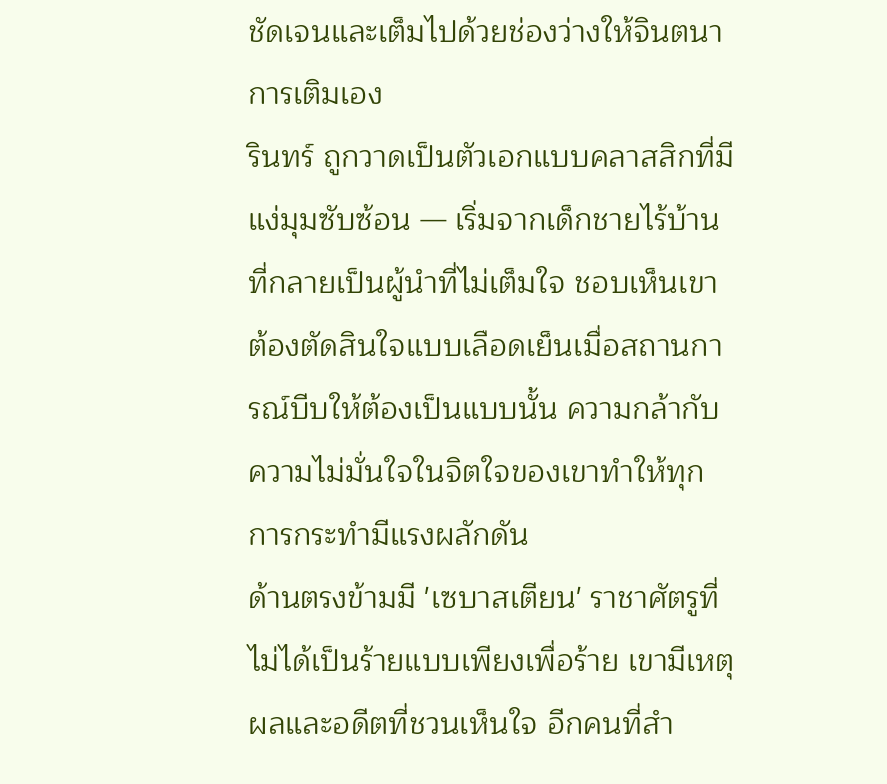ชัดเจนและเต็มไปด้วยช่องว่างให้จินตนาการเติมเอง
รินทร์ ถูกวาดเป็นตัวเอกแบบคลาสสิกที่มีแง่มุมซับซ้อน — เริ่มจากเด็กชายไร้บ้านที่กลายเป็นผู้นำที่ไม่เต็มใจ ชอบเห็นเขาต้องตัดสินใจแบบเลือดเย็นเมื่อสถานการณ์บีบให้ต้องเป็นแบบนั้น ความกล้ากับความไม่มั่นใจในจิตใจของเขาทำให้ทุกการกระทำมีแรงผลักดัน
ด้านตรงข้ามมี 'เซบาสเตียน' ราชาศัตรูที่ไม่ได้เป็นร้ายแบบเพียงเพื่อร้าย เขามีเหตุผลและอดีตที่ชวนเห็นใจ อีกคนที่สำ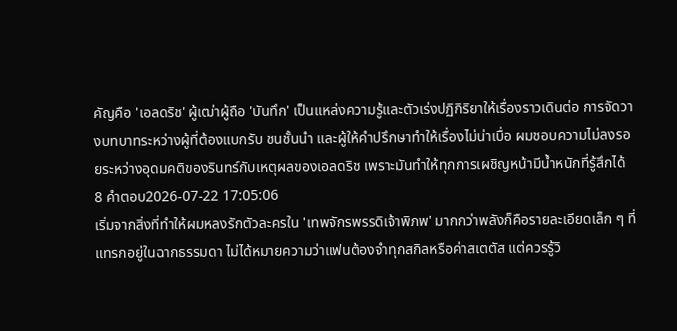คัญคือ 'เอลดริช' ผู้เฒ่าผู้ถือ 'บันทึก' เป็นแหล่งความรู้และตัวเร่งปฏิกิริยาให้เรื่องราวเดินต่อ การจัดวางบทบาทระหว่างผู้ที่ต้องแบกรับ ชนชั้นนำ และผู้ให้คำปรึกษาทำให้เรื่องไม่น่าเบื่อ ผมชอบความไม่ลงรอยระหว่างอุดมคติของรินทร์กับเหตุผลของเอลดริช เพราะมันทำให้ทุกการเผชิญหน้ามีน้ำหนักที่รู้สึกได้
8 คำตอบ2026-07-22 17:05:06
เริ่มจากสิ่งที่ทำให้ผมหลงรักตัวละครใน 'เทพจักรพรรดิเจ้าพิภพ' มากกว่าพลังก็คือรายละเอียดเล็ก ๆ ที่แทรกอยู่ในฉากธรรมดา ไม่ได้หมายความว่าแฟนต้องจำทุกสกิลหรือค่าสเตตัส แต่ควรรู้วิ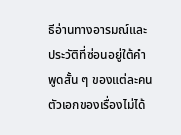ธีอ่านทางอารมณ์และประวัติที่ซ่อนอยู่ใต้คำพูดสั้น ๆ ของแต่ละคน
ตัวเอกของเรื่องไม่ได้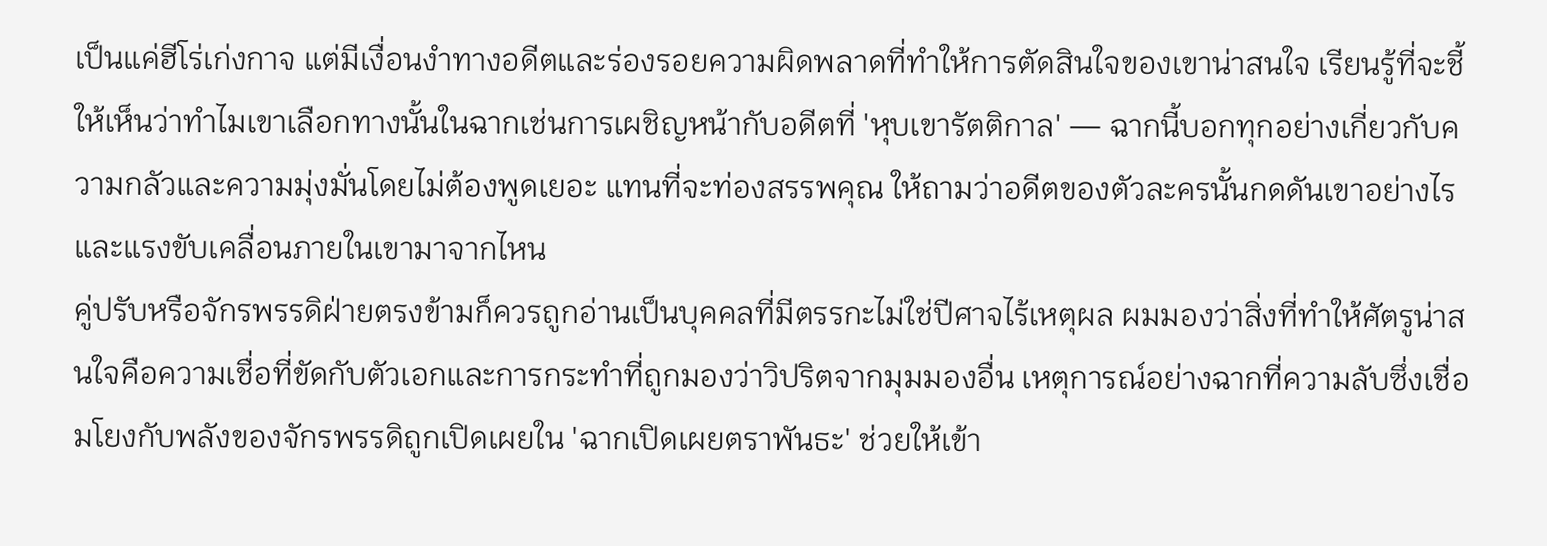เป็นแค่ฮีโร่เก่งกาจ แต่มีเงื่อนงำทางอดีตและร่องรอยความผิดพลาดที่ทำให้การตัดสินใจของเขาน่าสนใจ เรียนรู้ที่จะชี้ให้เห็นว่าทำไมเขาเลือกทางนั้นในฉากเช่นการเผชิญหน้ากับอดีตที่ 'หุบเขารัตติกาล' — ฉากนี้บอกทุกอย่างเกี่ยวกับความกลัวและความมุ่งมั่นโดยไม่ต้องพูดเยอะ แทนที่จะท่องสรรพคุณ ให้ถามว่าอดีตของตัวละครนั้นกดดันเขาอย่างไรและแรงขับเคลื่อนภายในเขามาจากไหน
คู่ปรับหรือจักรพรรดิฝ่ายตรงข้ามก็ควรถูกอ่านเป็นบุคคลที่มีตรรกะไม่ใช่ปีศาจไร้เหตุผล ผมมองว่าสิ่งที่ทำให้ศัตรูน่าสนใจคือความเชื่อที่ขัดกับตัวเอกและการกระทำที่ถูกมองว่าวิปริตจากมุมมองอื่น เหตุการณ์อย่างฉากที่ความลับซึ่งเชื่อมโยงกับพลังของจักรพรรดิถูกเปิดเผยใน 'ฉากเปิดเผยตราพันธะ' ช่วยให้เข้า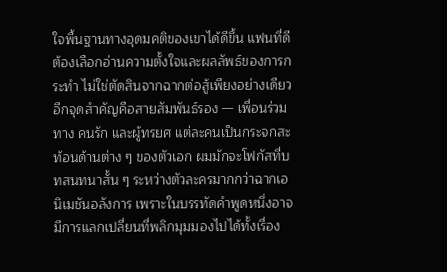ใจพื้นฐานทางอุดมคติของเขาได้ดีขึ้น แฟนที่ดีต้องเลือกอ่านความตั้งใจและผลลัพธ์ของการกระทำ ไม่ใช่ตัดสินจากฉากต่อสู้เพียงอย่างเดียว
อีกจุดสำคัญคือสายสัมพันธ์รอง — เพื่อนร่วมทาง คนรัก และผู้ทรยศ แต่ละคนเป็นกระจกสะท้อนด้านต่าง ๆ ของตัวเอก ผมมักจะโฟกัสที่บทสนทนาสั้น ๆ ระหว่างตัวละครมากกว่าฉากเอนิเมชันอลังการ เพราะในบรรทัดคำพูดหนึ่งอาจมีการแลกเปลี่ยนที่พลิกมุมมองไปได้ทั้งเรื่อง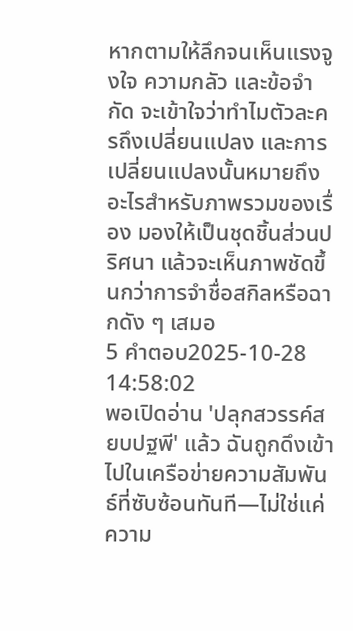หากตามให้ลึกจนเห็นแรงจูงใจ ความกลัว และข้อจำกัด จะเข้าใจว่าทำไมตัวละครถึงเปลี่ยนแปลง และการเปลี่ยนแปลงนั้นหมายถึงอะไรสำหรับภาพรวมของเรื่อง มองให้เป็นชุดชิ้นส่วนปริศนา แล้วจะเห็นภาพชัดขึ้นกว่าการจำชื่อสกิลหรือฉากดัง ๆ เสมอ
5 คำตอบ2025-10-28 14:58:02
พอเปิดอ่าน 'ปลุกสวรรค์สยบปฐพี' แล้ว ฉันถูกดึงเข้าไปในเครือข่ายความสัมพันธ์ที่ซับซ้อนทันที—ไม่ใช่แค่ความ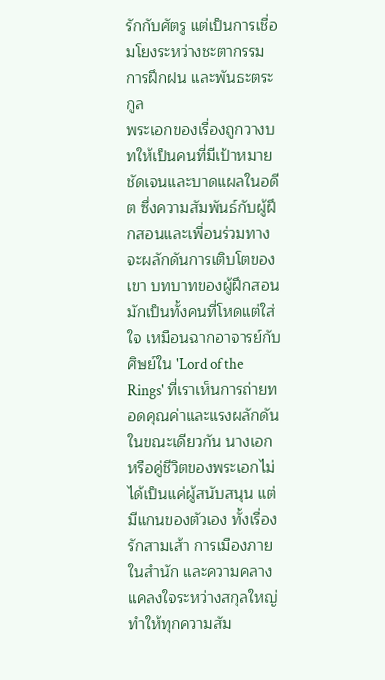รักกับศัตรู แต่เป็นการเชื่อมโยงระหว่างชะตากรรม การฝึกฝน และพันธะตระกูล
พระเอกของเรื่องถูกวางบทให้เป็นคนที่มีเป้าหมายชัดเจนและบาดแผลในอดีต ซึ่งความสัมพันธ์กับผู้ฝึกสอนและเพื่อนร่วมทางจะผลักดันการเติบโตของเขา บทบาทของผู้ฝึกสอนมักเป็นทั้งคนที่โหดแต่ใส่ใจ เหมือนฉากอาจารย์กับศิษย์ใน 'Lord of the Rings' ที่เราเห็นการถ่ายทอดคุณค่าและแรงผลักดัน
ในขณะเดียวกัน นางเอกหรือคู่ชีวิตของพระเอกไม่ได้เป็นแค่ผู้สนับสนุน แต่มีแกนของตัวเอง ทั้งเรื่องรักสามเส้า การเมืองภายในสำนัก และความคลางแคลงใจระหว่างสกุลใหญ่ ทำให้ทุกความสัม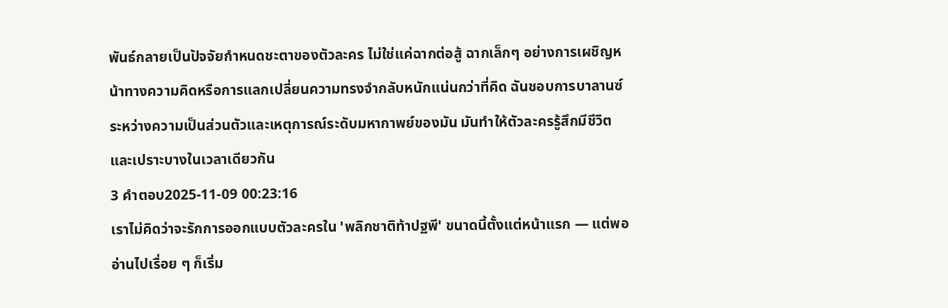พันธ์กลายเป็นปัจจัยกำหนดชะตาของตัวละคร ไม่ใช่แค่ฉากต่อสู้ ฉากเล็กๆ อย่างการเผชิญหน้าทางความคิดหรือการแลกเปลี่ยนความทรงจำกลับหนักแน่นกว่าที่คิด ฉันชอบการบาลานซ์ระหว่างความเป็นส่วนตัวและเหตุการณ์ระดับมหากาพย์ของมัน มันทำให้ตัวละครรู้สึกมีชีวิตและเปราะบางในเวลาเดียวกัน
3 คำตอบ2025-11-09 00:23:16
เราไม่คิดว่าจะรักการออกแบบตัวละครใน 'พลิกชาติท้าปฐพี' ขนาดนี้ตั้งแต่หน้าแรก — แต่พออ่านไปเรื่อย ๆ ก็เริ่ม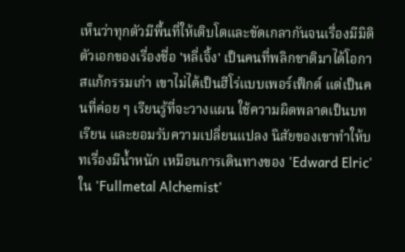เห็นว่าทุกตัวมีพื้นที่ให้เติบโตและขัดเกลากันจนเรื่องมีมิติ
ตัวเอกของเรื่องชื่อ 'หลี่เจิ้ง' เป็นคนที่พลิกชาติมาได้โอกาสแก้กรรมเก่า เขาไม่ได้เป็นฮีโร่แบบเพอร์เฟ็กต์ แต่เป็นคนที่ค่อย ๆ เรียนรู้ที่จะวางแผน ใช้ความผิดพลาดเป็นบทเรียน และยอมรับความเปลี่ยนแปลง นิสัยของเขาทำให้บทเรื่องมีน้ำหนัก เหมือนการเดินทางของ 'Edward Elric' ใน 'Fullmetal Alchemist'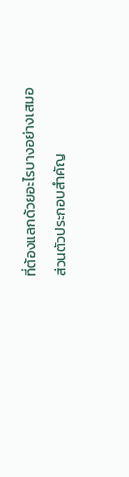ที่ต้องแลกด้วยอะไรบางอย่างเสมอ
ส่วนตัวประกอบสำคัญ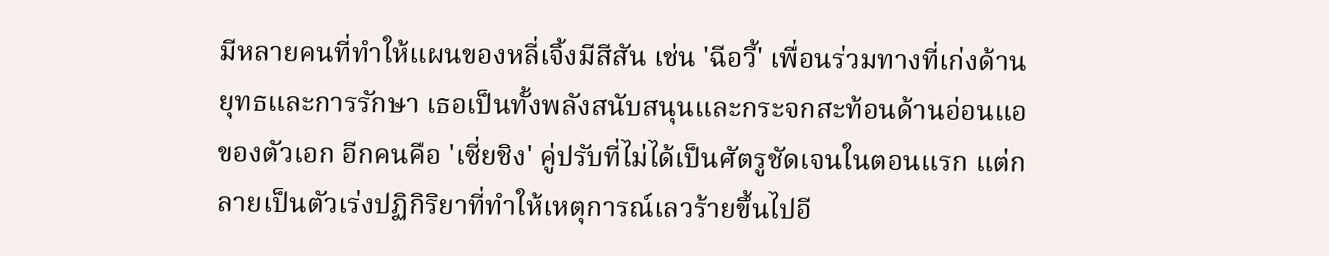มีหลายคนที่ทำให้แผนของหลี่เจิ้งมีสีสัน เช่น 'ฉีอวี้' เพื่อนร่วมทางที่เก่งด้านยุทธและการรักษา เธอเป็นทั้งพลังสนับสนุนและกระจกสะท้อนด้านอ่อนแอของตัวเอก อีกคนคือ 'เซี่ยชิง' คู่ปรับที่ไม่ได้เป็นศัตรูชัดเจนในตอนแรก แต่กลายเป็นตัวเร่งปฏิกิริยาที่ทำให้เหตุการณ์เลวร้ายขึ้นไปอี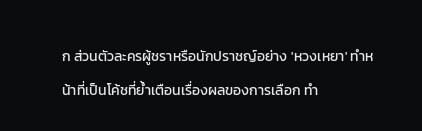ก ส่วนตัวละครผู้ชราหรือนักปราชญ์อย่าง 'หวงเหยา' ทำหน้าที่เป็นโค้ชที่ย้ำเตือนเรื่องผลของการเลือก ทำ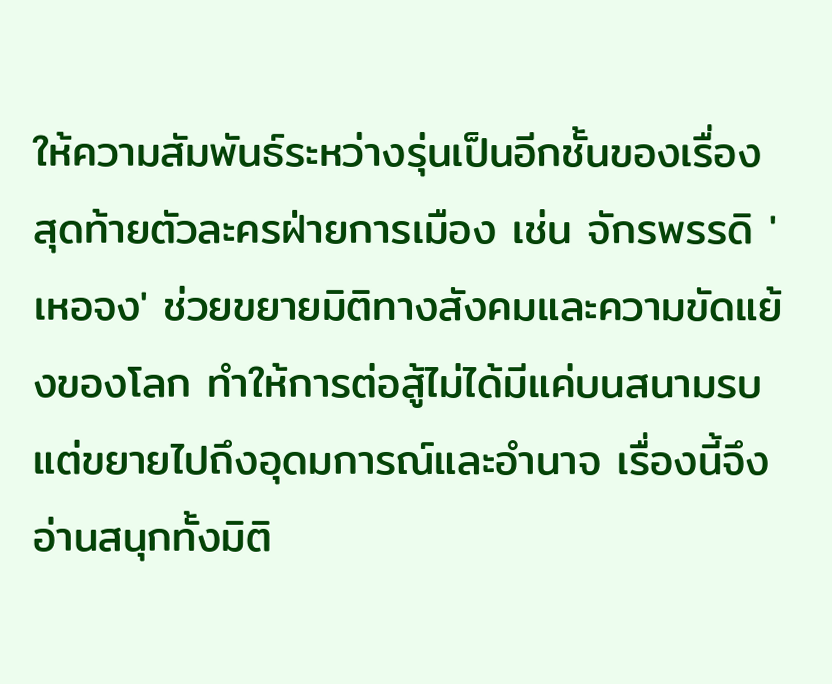ให้ความสัมพันธ์ระหว่างรุ่นเป็นอีกชั้นของเรื่อง สุดท้ายตัวละครฝ่ายการเมือง เช่น จักรพรรดิ 'เหอจง' ช่วยขยายมิติทางสังคมและความขัดแย้งของโลก ทำให้การต่อสู้ไม่ได้มีแค่บนสนามรบ แต่ขยายไปถึงอุดมการณ์และอำนาจ เรื่องนี้จึงอ่านสนุกทั้งมิติ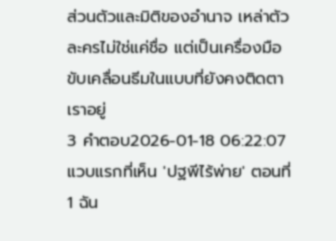ส่วนตัวและมิติของอำนาจ เหล่าตัวละครไม่ใช่แค่ชื่อ แต่เป็นเครื่องมือขับเคลื่อนธีมในแบบที่ยังคงติดตาเราอยู่
3 คำตอบ2026-01-18 06:22:07
แวบแรกที่เห็น 'ปฐพีไร้พ่าย' ตอนที่ 1 ฉัน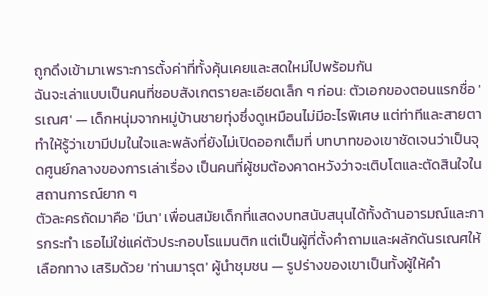ถูกดึงเข้ามาเพราะการตั้งค่าที่ทั้งคุ้นเคยและสดใหม่ไปพร้อมกัน
ฉันจะเล่าแบบเป็นคนที่ชอบสังเกตรายละเอียดเล็ก ๆ ก่อน: ตัวเอกของตอนแรกชื่อ 'รเณศ' — เด็กหนุ่มจากหมู่บ้านชายทุ่งซึ่งดูเหมือนไม่มีอะไรพิเศษ แต่ท่าทีและสายตาทำให้รู้ว่าเขามีปมในใจและพลังที่ยังไม่เปิดออกเต็มที่ บทบาทของเขาชัดเจนว่าเป็นจุดศูนย์กลางของการเล่าเรื่อง เป็นคนที่ผู้ชมต้องคาดหวังว่าจะเติบโตและตัดสินใจในสถานการณ์ยาก ๆ
ตัวละครถัดมาคือ 'มีนา' เพื่อนสมัยเด็กที่แสดงบทสนับสนุนได้ทั้งด้านอารมณ์และการกระทำ เธอไม่ใช่แค่ตัวประกอบโรแมนติก แต่เป็นผู้ที่ตั้งคำถามและผลักดันรเณศให้เลือกทาง เสริมด้วย 'ท่านมารุต' ผู้นำชุมชน — รูปร่างของเขาเป็นทั้งผู้ให้คำ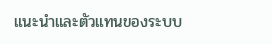แนะนำและตัวแทนของระบบ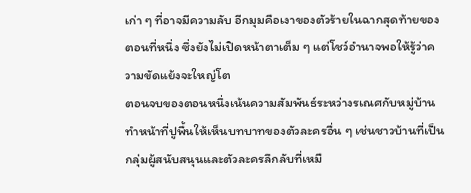เก่า ๆ ที่อาจมีความลับ อีกมุมคือเงาของตัวร้ายในฉากสุดท้ายของตอนที่หนึ่ง ซึ่งยังไม่เปิดหน้าตาเต็ม ๆ แต่โชว์อำนาจพอให้รู้ว่าความขัดแย้งจะใหญ่โต
ตอนจบของตอนหนึ่งเน้นความสัมพันธ์ระหว่างรเณศกับหมู่บ้าน ทำหน้าที่ปูพื้นให้เห็นบทบาทของตัวละครอื่น ๆ เช่นชาวบ้านที่เป็นกลุ่มผู้สนับสนุนและตัวละครลึกลับที่เหมื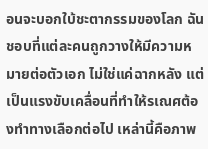อนจะบอกใบ้ชะตากรรมของโลก ฉันชอบที่แต่ละคนถูกวางให้มีความหมายต่อตัวเอก ไม่ใช่แค่ฉากหลัง แต่เป็นแรงขับเคลื่อนที่ทำให้รเณศต้องทำทางเลือกต่อไป เหล่านี้คือภาพ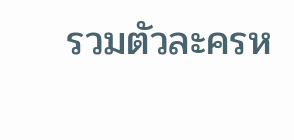รวมตัวละครห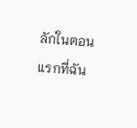ลักในตอนแรกที่ฉัน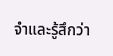จำและรู้สึกว่า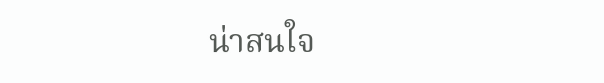น่าสนใจ